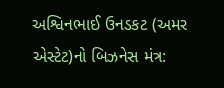અશ્વિનભાઈ ઉનડકટ (અમર એસ્ટેટ)નો બિઝનેસ મંત્ર: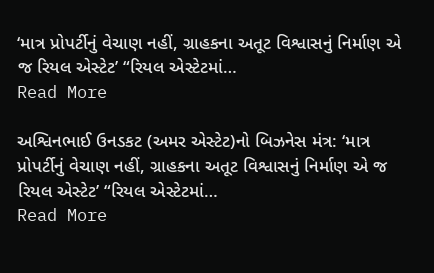‘માત્ર પ્રોપર્ટીનું વેચાણ નહીં, ગ્રાહકના અતૂટ વિશ્વાસનું નિર્માણ એ જ રિયલ એસ્ટેટ’ “રિયલ એસ્ટેટમાં…
Read More

અશ્વિનભાઈ ઉનડકટ (અમર એસ્ટેટ)નો બિઝનેસ મંત્ર: ‘માત્ર પ્રોપર્ટીનું વેચાણ નહીં, ગ્રાહકના અતૂટ વિશ્વાસનું નિર્માણ એ જ રિયલ એસ્ટેટ’ “રિયલ એસ્ટેટમાં…
Read More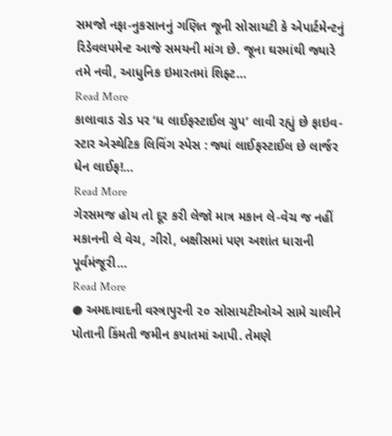સમજો નફા-નુકસાનનું ગણિત જૂની સોસાયટી કે એપાર્ટમેન્ટનું રિડેવલપમેન્ટ આજે સમયની માંગ છે. જૂના ઘરમાંથી જ્યારે તમે નવી, આધુનિક ઇમારતમાં શિફ્ટ…
Read More
કાલાવાડ રોડ પર ‘ધ લાઈફસ્ટાઈલ ગ્રુપ’ લાવી રહ્યું છે ફાઇવ-સ્ટાર એસ્થેટિક લિવિંગ સ્પેસ : જ્યાં લાઈફસ્ટાઈલ છે લાર્જર ધેન લાઈફ!…
Read More
ગેરસમજ હોય તો દૂર કરી લેજો માત્ર મકાન લે-વેચ જ નહીં મકાનની લે વેચ, ગીરો, બક્ષીસમાં પણ અશાંત ધારાની પૂર્વમંજૂરી…
Read More
● અમદાવાદની વસ્ત્રાપુરની ૨૦ સોસાયટીઓએ સામે ચાલીને પોતાની કિંમતી જમીન કપાતમાં આપી. તેમણે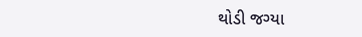થોડી જગ્યા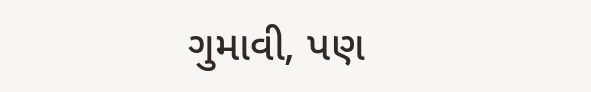ગુમાવી, પણ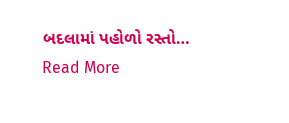બદલામાં પહોળો રસ્તો…
Read More